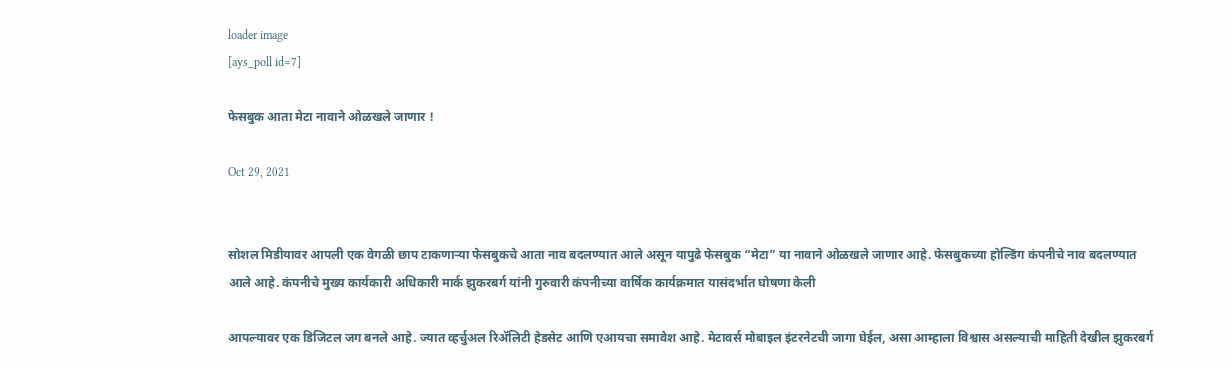loader image
[ays_poll id=7]

फेसबुक आता मेटा नावाने ओळखले जाणार !

Oct 29, 2021


सोशल मिडीयावर आपली एक वेगळी छाप टाकणाऱ्या फेसबुकचे आता नाव बदलण्यात आले असून यापुढे फेसबुक “मेटा” या नावाने ओळखले जाणार आहे. फेसबुकच्या होल्डिंग कंपनीचे नाव बदलण्यात आले आहे. कंपनीचे मुख्य कार्यकारी अधिकारी मार्क झुकरबर्ग यांनी गुरुवारी कंपनीच्या वार्षिक कार्यक्रमात यासंदर्भात घोषणा केली

आपल्यावर एक डिजिटल जग बनले आहे. ज्यात व्हर्चुअल रिॲलिटी हेडसेट आणि एआयचा समावेश आहे. मेटावर्स मोबाइल इंटरनेटची जागा घेईल, असा आम्हाला विश्वास असल्याची माहिती देखील झुकरबर्ग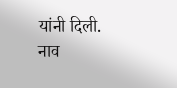यांनी दिली. नाव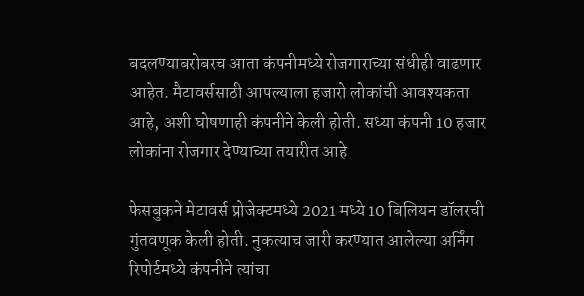बदलण्याबरोबरच आता कंपनीमध्ये रोजगाराच्या संधीही वाढणार आहेत. मैटावर्ससाठी आपल्याला हजारो लोकांची आवश्यकता आहे, अशी घोषणाही कंपनीने केली होती. सध्या कंपनी 10 हजार लोकांना रोजगार देण्याच्या तयारीत आहे

फेसबुकने मेटावर्स प्रोजेक्टमध्ये 2021 मध्ये 10 बिलियन डॉलरची गुंतवणूक केली होती. नुकत्याच जारी करण्यात आलेल्या अर्निंग रिपोर्टमध्ये कंपनीने त्यांचा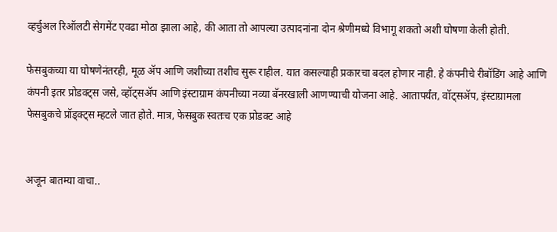व्हर्चुअल रिऑलटी सेगमेंट एवढा मोठा झाला आहे, की आता तो आपल्या उत्पादनांना दोन श्रेणीमध्ये विभागू शकतो अशी घोषणा केली होती.

फेसबुकच्या या घोषणेनंतरही, मूळ ॲप आणि जशीच्या तशीच सुरू राहील. यात कसल्याही प्रकारचा बदल होणार नाही. हे कंपनीचे रीबॉडिंग आहे आणि कंपनी इतर प्रोडक्ट्स जसे, व्हॉट्सॲप आणि इंस्टाग्राम कंपनीच्या नव्या बॅनरखाली आणण्याची योजना आहे. आतापर्यंत, वॉट्सॲप, इंस्टाग्रामला फेसबुकचे प्रॉड्क्ट्स म्हटले जात होते. मात्र, फेसबुक स्वतःच एक प्रोडक्ट आहे


अजून बातम्या वाचा..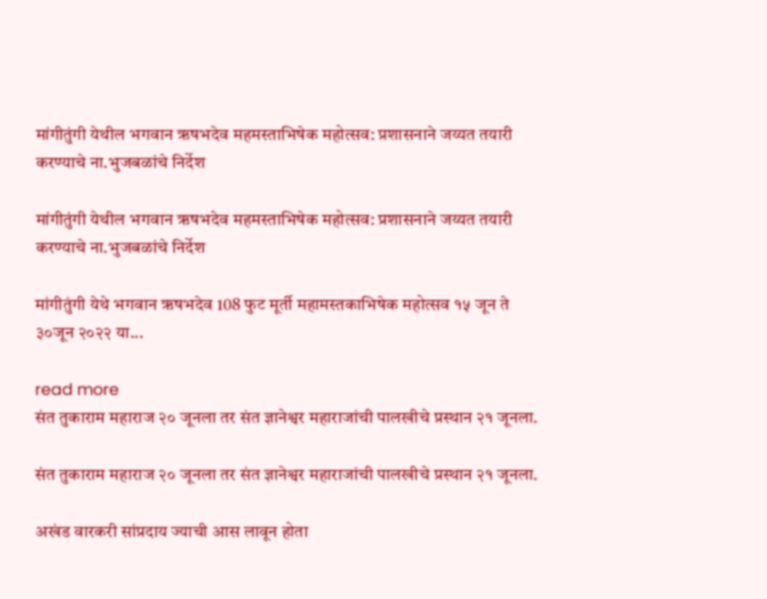मांगीतुंगी येथील भगवान ऋषभदेव महमस्ताभिषेक महोत्सव: प्रशासनाने जय्यत तयारी करण्याचे ना.भुजबळांचे निर्देश

मांगीतुंगी येथील भगवान ऋषभदेव महमस्ताभिषेक महोत्सव: प्रशासनाने जय्यत तयारी करण्याचे ना.भुजबळांचे निर्देश

मांगीतुंगी येथे भगवान ऋषभदेव 108 फुट मूर्ती महामस्तकाभिषेक महोत्सव १५ जून ते ३०जून २०२२ या...

read more
संत तुकाराम महाराज २० जूनला तर संत ज्ञानेश्वर महाराजांची पालखीचे प्रस्थान २१ जूनला.

संत तुकाराम महाराज २० जूनला तर संत ज्ञानेश्वर महाराजांची पालखीचे प्रस्थान २१ जूनला.

अखंड वारकरी सांप्रदाय ज्याची आस लावून होता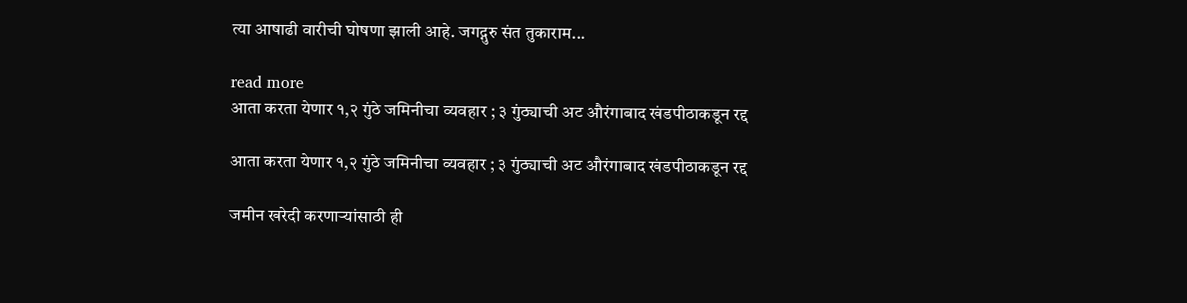त्या आषाढी वारीची घोषणा झाली आहे. जगद्गुरु संत तुकाराम...

read more
आता करता येणार १,२ गुंठे जमिनीचा व्यवहार ; ३ गुंठ्याची अट औरंगाबाद खंडपीठाकडून रद्द

आता करता येणार १,२ गुंठे जमिनीचा व्यवहार ; ३ गुंठ्याची अट औरंगाबाद खंडपीठाकडून रद्द

जमीन खरेदी करणाऱ्यांसाठी ही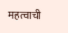महत्वाची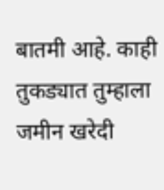बातमी आहे. काही तुकड्यात तुम्हाला जमीन खरेदी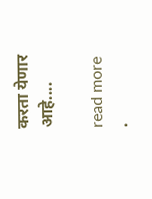करता येणार आहे....

read more
.